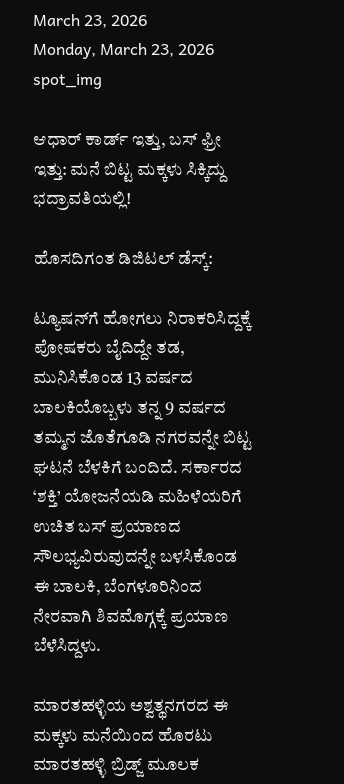March 23, 2026
Monday, March 23, 2026
spot_img

ಆಧಾರ್ ಕಾರ್ಡ್ ಇತ್ತು, ಬಸ್ ಫ್ರೀ ಇತ್ತು: ಮನೆ ಬಿಟ್ಟ ಮಕ್ಕಳು ಸಿಕ್ಕಿದ್ದು ಭದ್ರಾವತಿಯಲ್ಲಿ!

ಹೊಸದಿಗಂತ ಡಿಜಿಟಲ್ ಡೆಸ್ಕ್:

ಟ್ಯೂಷನ್‌ಗೆ ಹೋಗಲು ನಿರಾಕರಿಸಿದ್ದಕ್ಕೆ ಪೋಷಕರು ಬೈದಿದ್ದೇ ತಡ, ಮುನಿಸಿಕೊಂಡ 13 ವರ್ಷದ ಬಾಲಕಿಯೊಬ್ಬಳು ತನ್ನ 9 ವರ್ಷದ ತಮ್ಮನ ಜೊತೆಗೂಡಿ ನಗರವನ್ನೇ ಬಿಟ್ಟ ಘಟನೆ ಬೆಳಕಿಗೆ ಬಂದಿದೆ. ಸರ್ಕಾರದ ‘ಶಕ್ತಿ’ ಯೋಜನೆಯಡಿ ಮಹಿಳೆಯರಿಗೆ ಉಚಿತ ಬಸ್ ಪ್ರಯಾಣದ ಸೌಲಭ್ಯವಿರುವುದನ್ನೇ ಬಳಸಿಕೊಂಡ ಈ ಬಾಲಕಿ, ಬೆಂಗಳೂರಿನಿಂದ ನೇರವಾಗಿ ಶಿವಮೊಗ್ಗಕ್ಕೆ ಪ್ರಯಾಣ ಬೆಳೆಸಿದ್ದಳು.

ಮಾರತಹಳ್ಳಿಯ ಅಶ್ವತ್ಥನಗರದ ಈ ಮಕ್ಕಳು ಮನೆಯಿಂದ ಹೊರಟು ಮಾರತಹಳ್ಳಿ ಬ್ರಿಡ್ಜ್ ಮೂಲಕ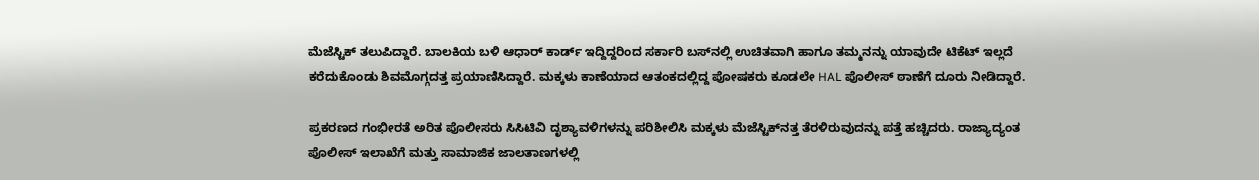ಮೆಜೆಸ್ಟಿಕ್ ತಲುಪಿದ್ದಾರೆ. ಬಾಲಕಿಯ ಬಳಿ ಆಧಾರ್ ಕಾರ್ಡ್ ಇದ್ದಿದ್ದರಿಂದ ಸರ್ಕಾರಿ ಬಸ್‌ನಲ್ಲಿ ಉಚಿತವಾಗಿ ಹಾಗೂ ತಮ್ಮನನ್ನು ಯಾವುದೇ ಟಿಕೆಟ್ ಇಲ್ಲದೆ ಕರೆದುಕೊಂಡು ಶಿವಮೊಗ್ಗದತ್ತ ಪ್ರಯಾಣಿಸಿದ್ದಾರೆ. ಮಕ್ಕಳು ಕಾಣೆಯಾದ ಆತಂಕದಲ್ಲಿದ್ದ ಪೋಷಕರು ಕೂಡಲೇ HAL ಪೊಲೀಸ್ ಠಾಣೆಗೆ ದೂರು ನೀಡಿದ್ದಾರೆ.

ಪ್ರಕರಣದ ಗಂಭೀರತೆ ಅರಿತ ಪೊಲೀಸರು ಸಿಸಿಟಿವಿ ದೃಶ್ಯಾವಳಿಗಳನ್ನು ಪರಿಶೀಲಿಸಿ ಮಕ್ಕಳು ಮೆಜೆಸ್ಟಿಕ್‌ನತ್ತ ತೆರಳಿರುವುದನ್ನು ಪತ್ತೆ ಹಚ್ಚಿದರು. ರಾಜ್ಯಾದ್ಯಂತ ಪೊಲೀಸ್ ಇಲಾಖೆಗೆ ಮತ್ತು ಸಾಮಾಜಿಕ ಜಾಲತಾಣಗಳಲ್ಲಿ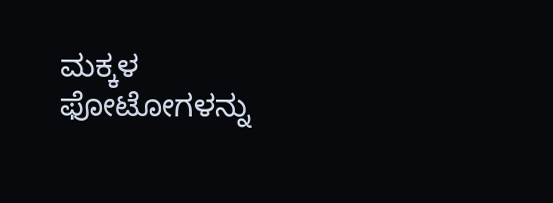ಮಕ್ಕಳ ಫೋಟೋಗಳನ್ನು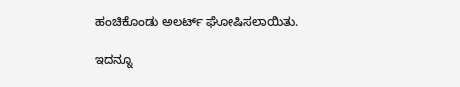ಹಂಚಿಕೊಂಡು ಅಲರ್ಟ್ ಘೋಷಿಸಲಾಯಿತು.

ಇದನ್ನೂ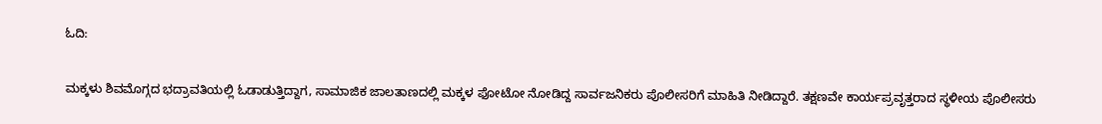ಓದಿ:

ಮಕ್ಕಳು ಶಿವಮೊಗ್ಗದ ಭದ್ರಾವತಿಯಲ್ಲಿ ಓಡಾಡುತ್ತಿದ್ದಾಗ, ಸಾಮಾಜಿಕ ಜಾಲತಾಣದಲ್ಲಿ ಮಕ್ಕಳ ಫೋಟೋ ನೋಡಿದ್ದ ಸಾರ್ವಜನಿಕರು ಪೊಲೀಸರಿಗೆ ಮಾಹಿತಿ ನೀಡಿದ್ದಾರೆ. ತಕ್ಷಣವೇ ಕಾರ್ಯಪ್ರವೃತ್ತರಾದ ಸ್ಥಳೀಯ ಪೊಲೀಸರು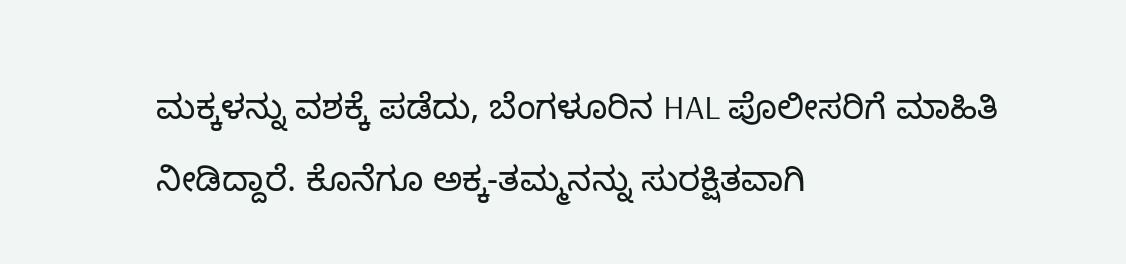ಮಕ್ಕಳನ್ನು ವಶಕ್ಕೆ ಪಡೆದು, ಬೆಂಗಳೂರಿನ HAL ಪೊಲೀಸರಿಗೆ ಮಾಹಿತಿ ನೀಡಿದ್ದಾರೆ. ಕೊನೆಗೂ ಅಕ್ಕ-ತಮ್ಮನನ್ನು ಸುರಕ್ಷಿತವಾಗಿ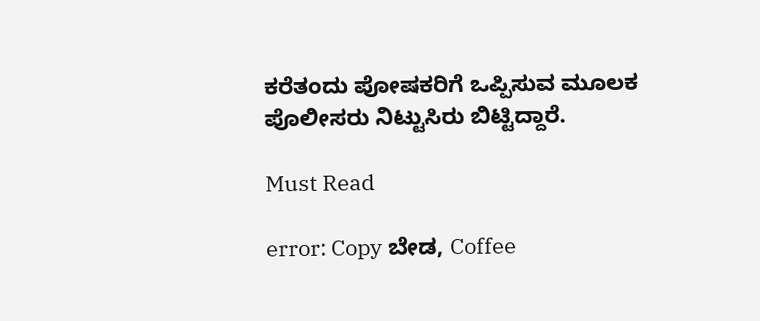ಕರೆತಂದು ಪೋಷಕರಿಗೆ ಒಪ್ಪಿಸುವ ಮೂಲಕ ಪೊಲೀಸರು ನಿಟ್ಟುಸಿರು ಬಿಟ್ಟಿದ್ದಾರೆ.

Must Read

error: Copy ಬೇಡ, Coffee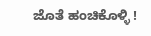ಜೊತೆ ಹಂಚಿಕೊಳ್ಳಿ !